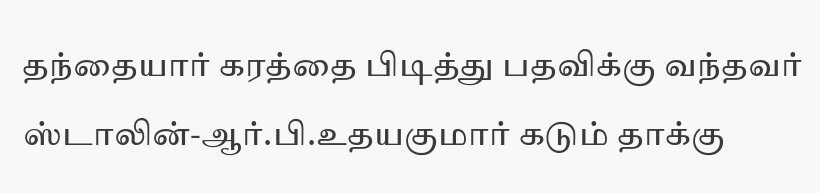தந்தையார் கரத்தை பிடித்து பதவிக்கு வந்தவர் ஸ்டாலின்-ஆர்.பி.உதயகுமார் கடும் தாக்கு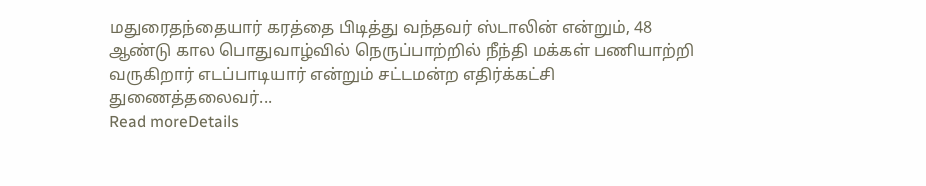மதுரைதந்தையார் கரத்தை பிடித்து வந்தவர் ஸ்டாலின் என்றும், 48 ஆண்டு கால பொதுவாழ்வில் நெருப்பாற்றில் நீந்தி மக்கள் பணியாற்றி வருகிறார் எடப்பாடியார் என்றும் சட்டமன்ற எதிர்க்கட்சி துணைத்தலைவர்...
Read moreDetails